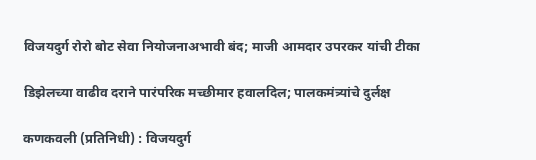विजयदुर्ग रोरो बोट सेवा नियोजनाअभावी बंद; माजी आमदार उपरकर यांची टीका

डिझेलच्या वाढीव दराने पारंपरिक मच्छीमार हवालदिल; पालकमंत्र्यांचे दुर्लक्ष

कणकवली (प्रतिनिधी) : विजयदुर्ग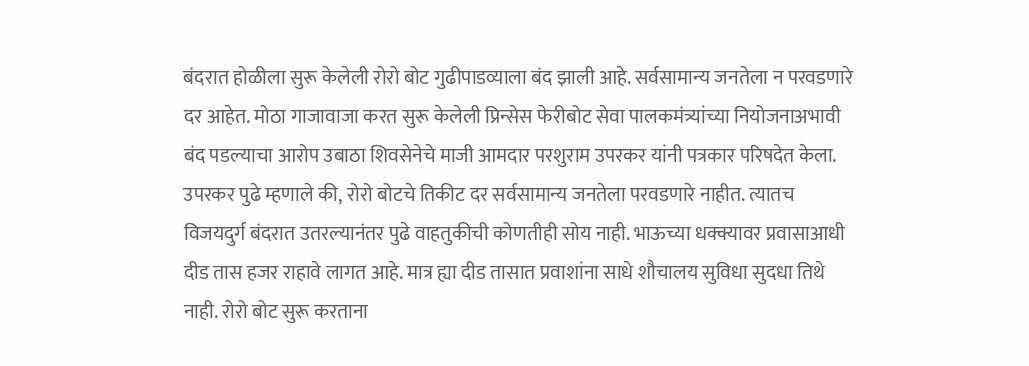बंदरात होळीला सुरू केलेली रोरो बोट गुढीपाडव्याला बंद झाली आहे. सर्वसामान्य जनतेला न परवडणारे दर आहेत. मोठा गाजावाजा करत सुरू केलेली प्रिन्सेस फेरीबोट सेवा पालकमंत्र्यांच्या नियोजनाअभावी बंद पडल्याचा आरोप उबाठा शिवसेनेचे माजी आमदार परशुराम उपरकर यांनी पत्रकार परिषदेत केला. उपरकर पुढे म्हणाले की, रोरो बोटचे तिकीट दर सर्वसामान्य जनतेला परवडणारे नाहीत. त्यातच विजयदुर्ग बंदरात उतरल्यानंतर पुढे वाहतुकीची कोणतीही सोय नाही. भाऊच्या धक्क्यावर प्रवासाआधी दीड तास हजर राहावे लागत आहे. मात्र ह्या दीड तासात प्रवाशांना साधे शौचालय सुविधा सुदधा तिथे नाही. रोरो बोट सुरू करताना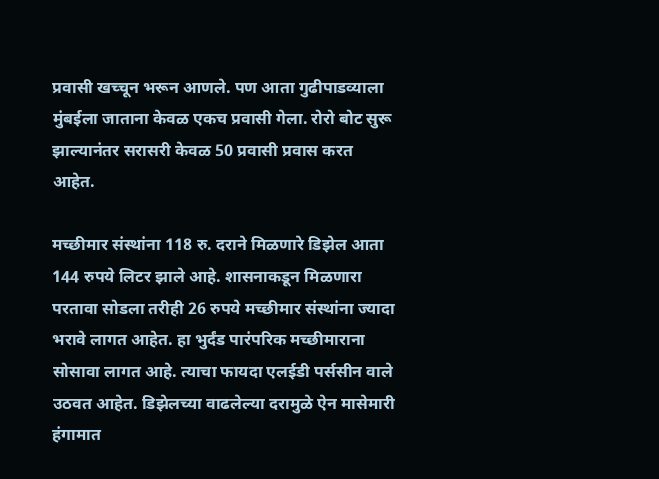प्रवासी खच्चून भरून आणले. पण आता गुढीपाडव्याला मुंबईला जाताना केवळ एकच प्रवासी गेला. रोरो बोट सुरू झाल्यानंतर सरासरी केवळ 50 प्रवासी प्रवास करत आहेत.

मच्छीमार संस्थांना 118 रु. दराने मिळणारे डिझेल आता 144 रुपये लिटर झाले आहे. शासनाकडून मिळणारा परतावा सोडला तरीही 26 रुपये मच्छीमार संस्थांना ज्यादा भरावे लागत आहेत. हा भुर्दंड पारंपरिक मच्छीमाराना सोसावा लागत आहे. त्याचा फायदा एलईडी पर्ससीन वाले उठवत आहेत. डिझेलच्या वाढलेल्या दरामुळे ऐन मासेमारी हंगामात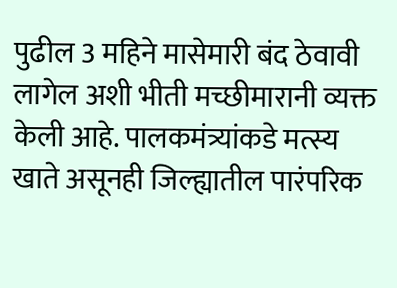पुढील 3 महिने मासेमारी बंद ठेवावी लागेल अशी भीती मच्छीमारानी व्यक्त केली आहे. पालकमंत्र्यांकडे मत्स्य खाते असूनही जिल्ह्यातील पारंपरिक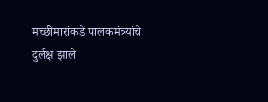मच्छीमारांकडे पालकमंत्र्यांचे दुर्लक्ष झाले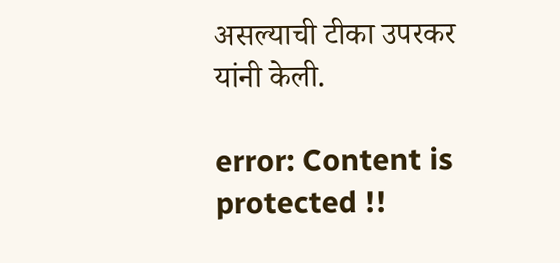असल्याची टीका उपरकर यांनी केली.

error: Content is protected !!